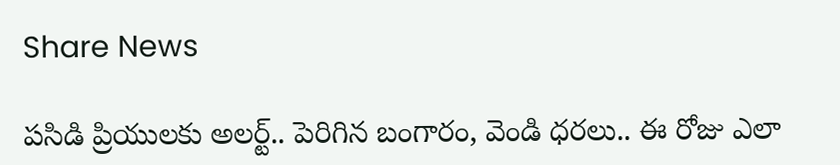Share News

పసిడి ప్రియులకు అలర్ట్.. పెరిగిన బంగారం, వెండి ధరలు.. ఈ రోజు ఎలా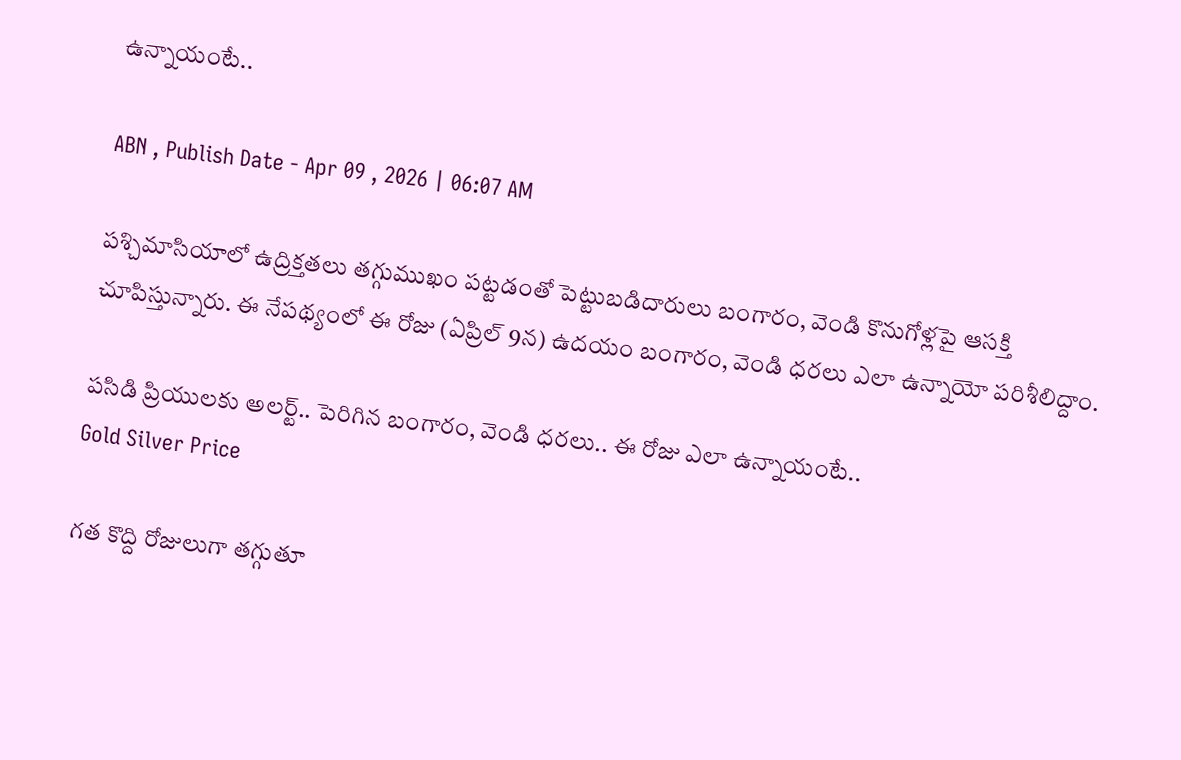ఉన్నాయంటే..

ABN , Publish Date - Apr 09 , 2026 | 06:07 AM

పశ్చిమాసియాలో ఉద్రిక్తతలు తగ్గుముఖం పట్టడంతో పెట్టుబడిదారులు బంగారం, వెండి కొనుగోళ్లపై ఆసక్తి చూపిస్తున్నారు. ఈ నేపథ్యంలో ఈ రోజు (ఏప్రిల్ 9న) ఉదయం బంగారం, వెండి ధరలు ఎలా ఉన్నాయో పరిశీలిద్దాం.

పసిడి ప్రియులకు అలర్ట్.. పెరిగిన బంగారం, వెండి ధరలు.. ఈ రోజు ఎలా ఉన్నాయంటే..
Gold Silver Price

గత కొద్ది రోజులుగా తగ్గుతూ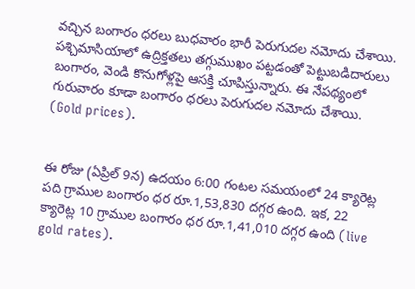వచ్చిన బంగారం ధరలు బుధవారం భారీ పెరుగుదల నమోదు చేశాయి. పశ్చిమాసియాలో ఉద్రిక్తతలు తగ్గుముఖం పట్టడంతో పెట్టుబడిదారులు బంగారం, వెండి కొనుగోళ్లపై ఆసక్తి చూపిస్తున్నారు. ఈ నేపథ్యంలో గురువారం కూడా బంగారం ధరలు పెరుగుదల నమోదు చేశాయి. (Gold prices).


ఈ రోజు (ఏప్రిల్ 9న) ఉదయం 6:00 గంటల సమయంలో 24 క్యారెట్ల పది గ్రాముల బంగారం ధర రూ.1,53,830 దగ్గర ఉంది. ఇక, 22 క్యారెట్ల 10 గ్రాముల బంగారం ధర రూ.1,41,010 దగ్గర ఉంది (live gold rates).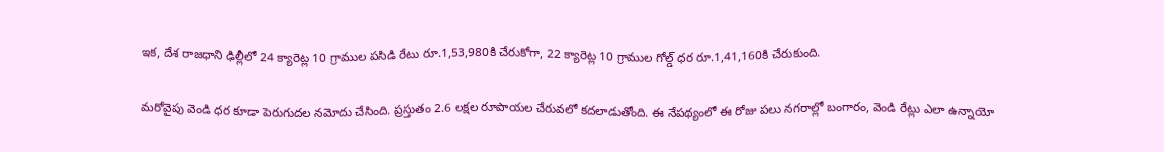ఇక, దేశ రాజధాని ఢిల్లీలో 24 క్యారెట్ల 10 గ్రాముల పసిడి రేటు రూ.1,53,980కి చేరుకోగా, 22 క్యారెట్ల 10 గ్రాముల గోల్డ్ ధర రూ.1,41,160కి చేరుకుంది.

మరోవైపు వెండి ధర కూడా పెరుగుదల నమోదు చేసింది. ప్రస్తుతం 2.6 లక్షల రూపాయల చేరువలో కదలాడుతోంది. ఈ నేపథ్యంలో ఈ రోజు పలు నగరాల్లో బంగారం, వెండి రేట్లు ఎలా ఉన్నాయో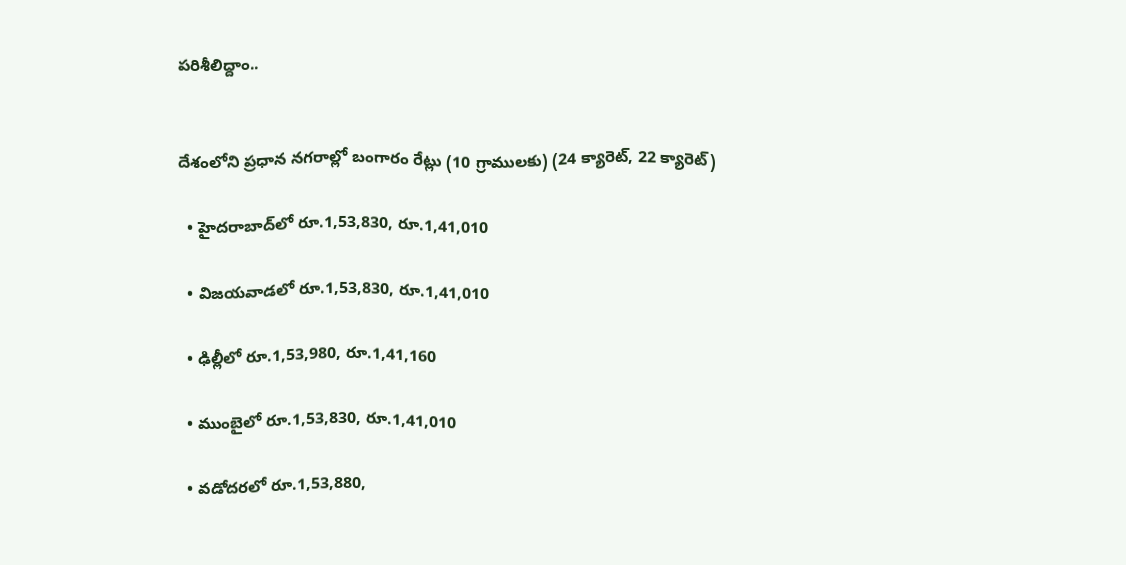పరిశీలిద్దాం..


దేశంలోని ప్రధాన నగరాల్లో బంగారం రేట్లు (10 గ్రాములకు) (24 క్యారెట్, 22 క్యారెట్)

  • హైదరాబాద్‌లో రూ.1,53,830, రూ.1,41,010

  • విజయవాడలో రూ.1,53,830, రూ.1,41,010

  • ఢిల్లీలో రూ.1,53,980, రూ.1,41,160

  • ముంబైలో రూ.1,53,830, రూ.1,41,010

  • వడోదరలో రూ.1,53,880,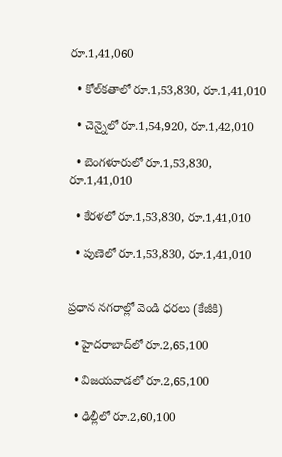రూ.1,41,060

  • కోల్‌కతాలో రూ.1,53,830, రూ.1,41,010

  • చెన్నైలో రూ.1,54,920, రూ.1,42,010

  • బెంగళూరులో రూ.1,53,830, రూ.1,41,010

  • కేరళలో రూ.1,53,830, రూ.1,41,010

  • పుణెలో రూ.1,53,830, రూ.1,41,010


ప్రధాన నగరాల్లో వెండి ధరలు (కేజీకి)

  • హైదరాబాద్‌లో రూ.2,65,100

  • విజయవాడలో రూ.2,65,100

  • ఢిల్లీలో రూ.2,60,100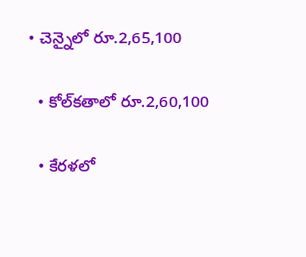• చెన్నైలో రూ.2,65,100

  • కోల్‌కతాలో రూ.2,60,100

  • కేరళలో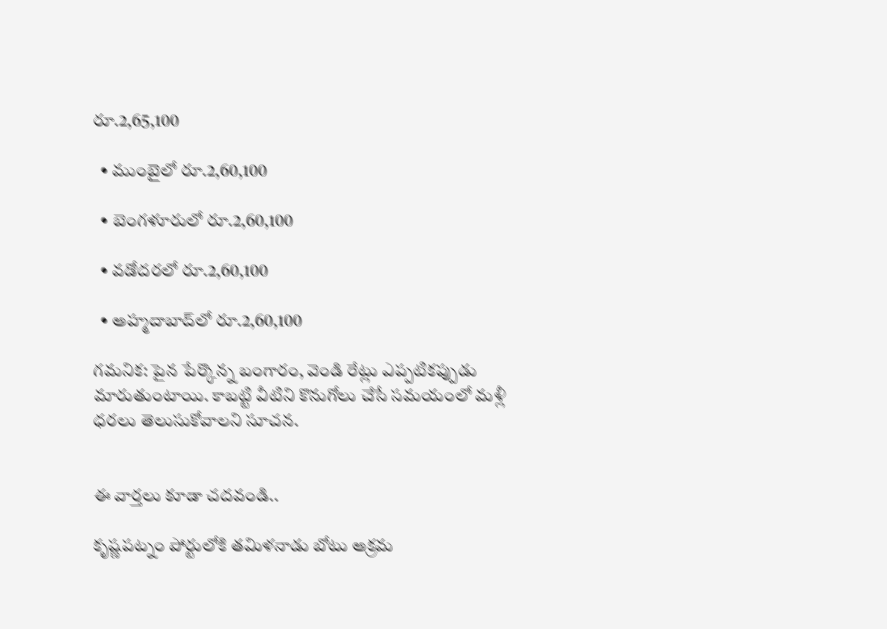రూ.2,65,100

  • ముంబైలో రూ.2,60,100

  • బెంగళూరులో రూ.2,60,100

  • వడోదరలో రూ.2,60,100

  • అహ్మదాబాద్‌లో రూ.2,60,100

గమనిక: పైన పేర్కొన్న బంగారం, వెండి రేట్లు ఎప్పటికప్పుడు మారుతుంటాయి. కాబట్టి వీటిని కొనుగోలు చేసే సమయంలో మళ్లీ ధరలు తెలుసుకోవాలని సూచన.


ఈ వార్తలు కూడా చదవండి..

కృష్ణపట్నం పోర్టులోకి తమిళనాడు బోటు అక్రమ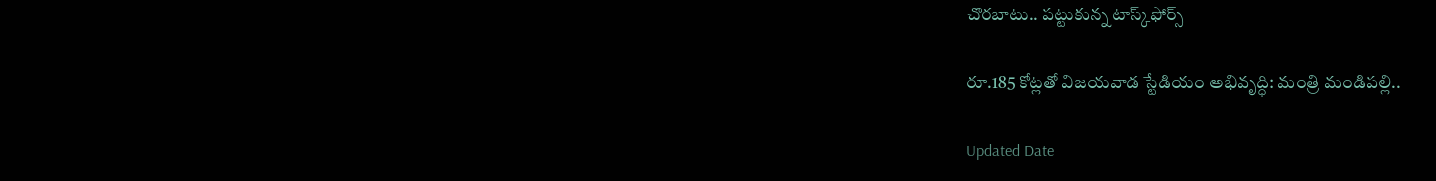చొరబాటు.. పట్టుకున్న టాస్క్‌ఫోర్స్

రూ.185 కోట్లతో విజయవాడ స్టేడియం అభివృద్ధి: మంత్రి మండిపల్లి..

Updated Date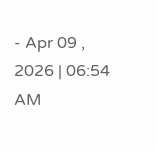- Apr 09 , 2026 | 06:54 AM